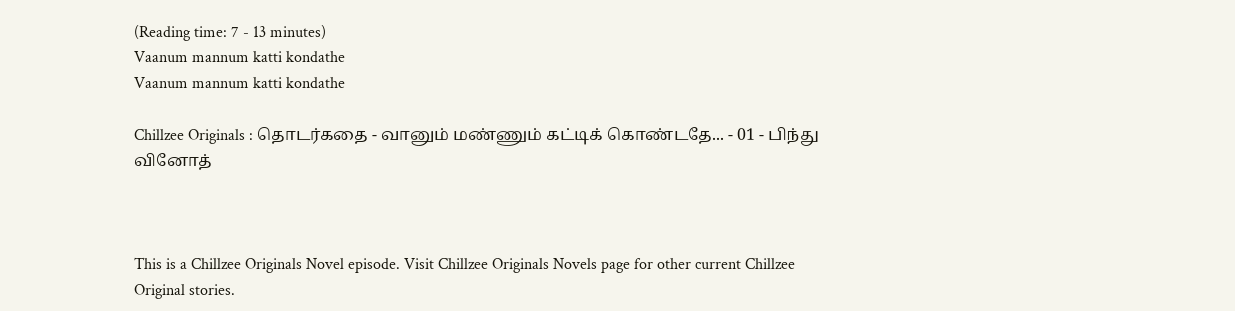(Reading time: 7 - 13 minutes)
Vaanum mannum katti kondathe
Vaanum mannum katti kondathe

Chillzee Originals : தொடர்கதை - வானும் மண்ணும் கட்டிக் கொண்டதே... - 01 - பிந்து வினோத்



This is a Chillzee Originals Novel episode. Visit Chillzee Originals Novels page for other current Chillzee Original stories.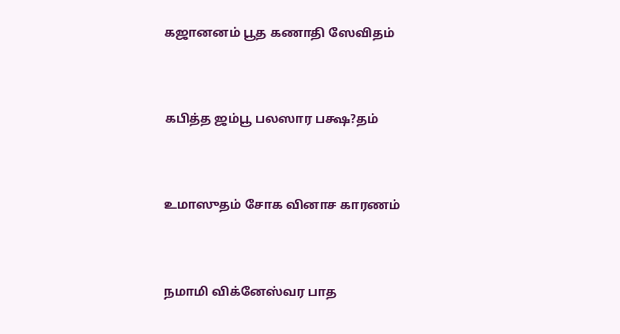கஜானனம் பூத கணாதி ஸேவிதம்



கபித்த ஜம்பூ பலஸார பக்ஷ?தம்



உமாஸுதம் சோக வினாச காரணம்



நமாமி விக்னேஸ்வர பாத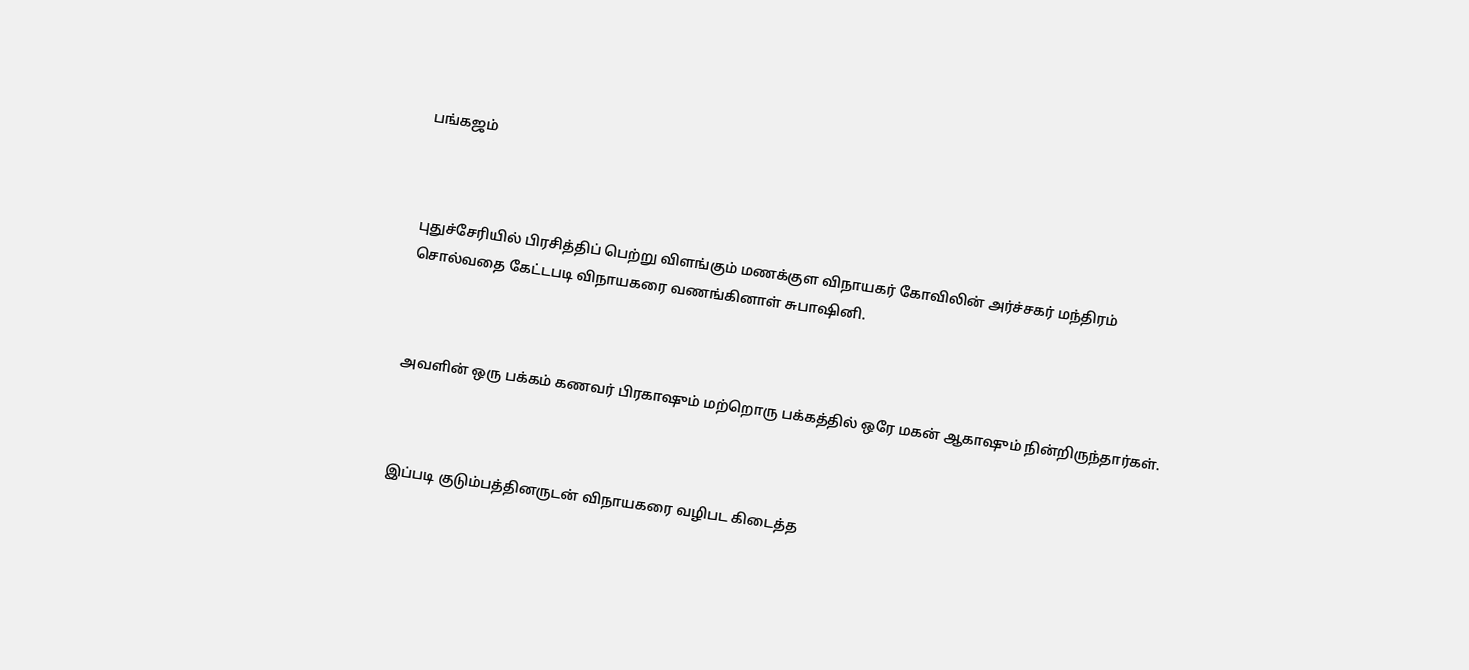பங்கஜம்



புதுச்சேரியில் பிரசித்திப் பெற்று விளங்கும் மணக்குள விநாயகர் கோவிலின் அர்ச்சகர் மந்திரம் சொல்வதை கேட்டபடி விநாயகரை வணங்கினாள் சுபாஷினி.



அவளின் ஒரு பக்கம் கணவர் பிரகாஷும் மற்றொரு பக்கத்தில் ஒரே மகன் ஆகாஷும் நின்றிருந்தார்கள்.



இப்படி குடும்பத்தினருடன் விநாயகரை வழிபட கிடைத்த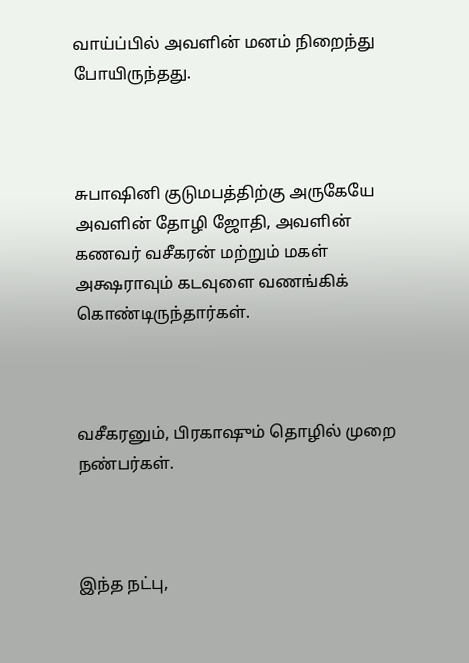வாய்ப்பில் அவளின் மனம் நிறைந்து போயிருந்தது.



சுபாஷினி குடுமபத்திற்கு அருகேயே அவளின் தோழி ஜோதி, அவளின் கணவர் வசீகரன் மற்றும் மகள் அக்ஷராவும் கடவுளை வணங்கிக் கொண்டிருந்தார்கள்.



வசீகரனும், பிரகாஷும் தொழில் முறை நண்பர்கள்.



இந்த நட்பு,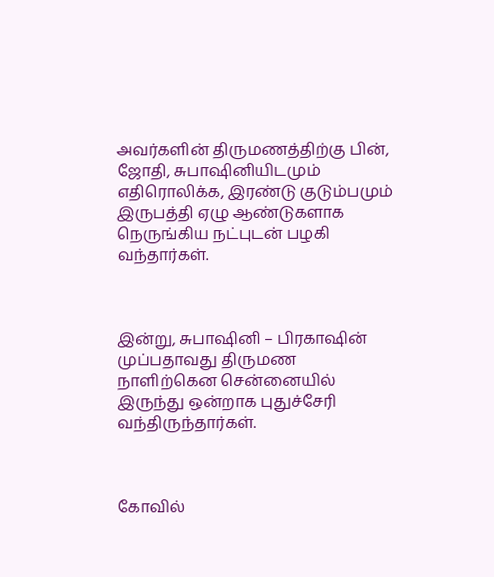அவர்களின் திருமணத்திற்கு பின், ஜோதி, சுபாஷினியிடமும் எதிரொலிக்க, இரண்டு குடும்பமும் இருபத்தி ஏழு ஆண்டுகளாக நெருங்கிய நட்புடன் பழகி வந்தார்கள்.



இன்று, சுபாஷினி – பிரகாஷின் முப்பதாவது திருமண நாளிற்கென சென்னையில் இருந்து ஒன்றாக புதுச்சேரி வந்திருந்தார்கள்.



கோவில்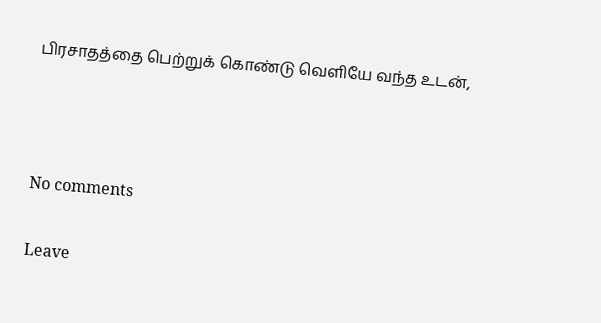பிரசாதத்தை பெற்றுக் கொண்டு வெளியே வந்த உடன்,



No comments

Leave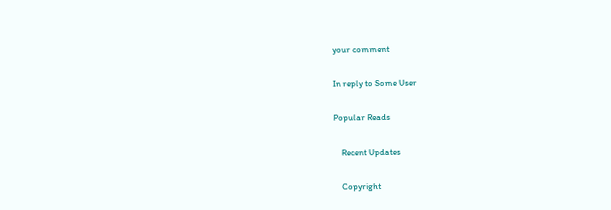your comment

In reply to Some User

Popular Reads

    Recent Updates

    Copyright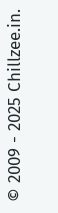© 2009 - 2025 Chillzee.in.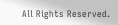All Rights Reserved.